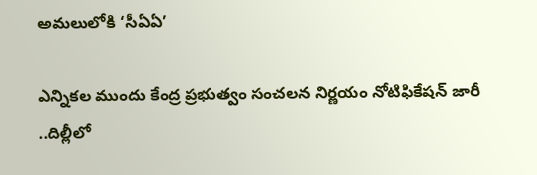అమలులోకి ‘సీఏఏ’

ఎన్నికల ముందు కేంద్ర ప్రభుత్వం సంచలన నిర్ణయం నోటిఫికేషన్ జారీ ..దిల్లీలో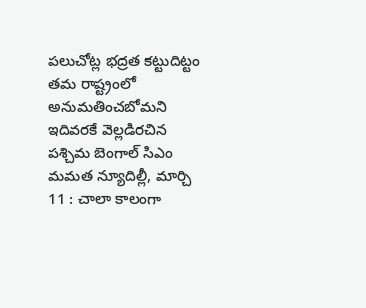పలుచోట్ల భద్రత కట్టుదిట్టం తమ రాష్ట్రంలో అనుమతించబోమని ఇదివరకే వెల్లడిరచిన పశ్చిమ బెంగాల్ సిఎం మమత న్యూదిల్లీ, మార్చి 11 : చాలా కాలంగా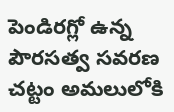పెండిరగ్లో ఉన్న పౌరసత్వ సవరణ చట్టం అమలులోకి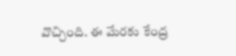వొచ్చింది. ఈ మేరకు కేంద్ర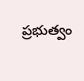ప్రభుత్వం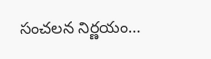సంచలన నిర్ణయం…